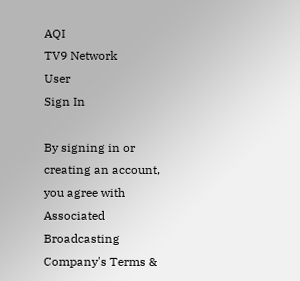AQI
TV9 Network
User
Sign In

By signing in or creating an account, you agree with Associated Broadcasting Company's Terms &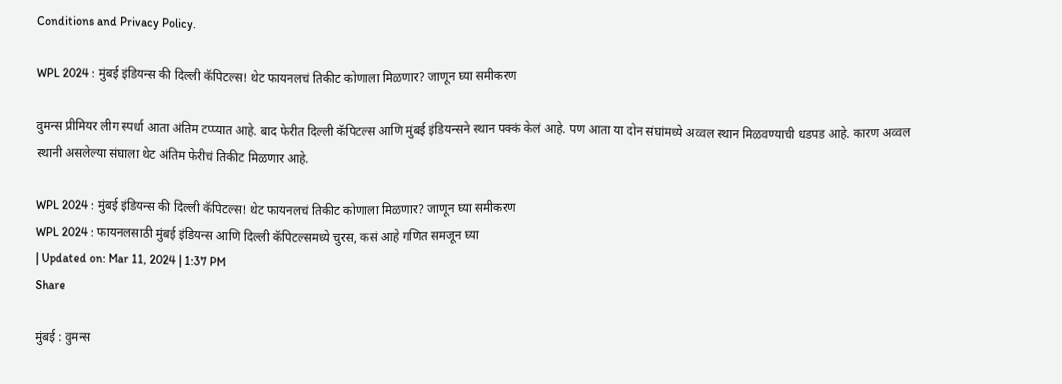Conditions and Privacy Policy.

WPL 2024 : मुंबई इंडियन्स की दिल्ली कॅपिटल्स! थेट फायनलचं तिकीट कोणाला मिळणार? जाणून घ्या समीकरण

वुमन्स प्रीमियर लीग स्पर्धा आता अंतिम टप्प्यात आहे. बाद फेरीत दिल्ली कॅपिटल्स आणि मुंबई इंडियन्सने स्थान पक्कं केलं आहे. पण आता या दोन संघांमध्ये अव्वल स्थान मिळवण्याची धडपड आहे. कारण अव्वल स्थानी असलेल्या संघाला थेट अंतिम फेरीचं तिकीट मिळणार आहे.

WPL 2024 : मुंबई इंडियन्स की दिल्ली कॅपिटल्स! थेट फायनलचं तिकीट कोणाला मिळणार? जाणून घ्या समीकरण
WPL 2024 : फायनलसाठी मुंबई इंडियन्स आणि दिल्ली कॅपिटल्समध्ये चुरस, कसं आहे गणित समजून घ्या
| Updated on: Mar 11, 2024 | 1:37 PM
Share

मुंबई : वुमन्स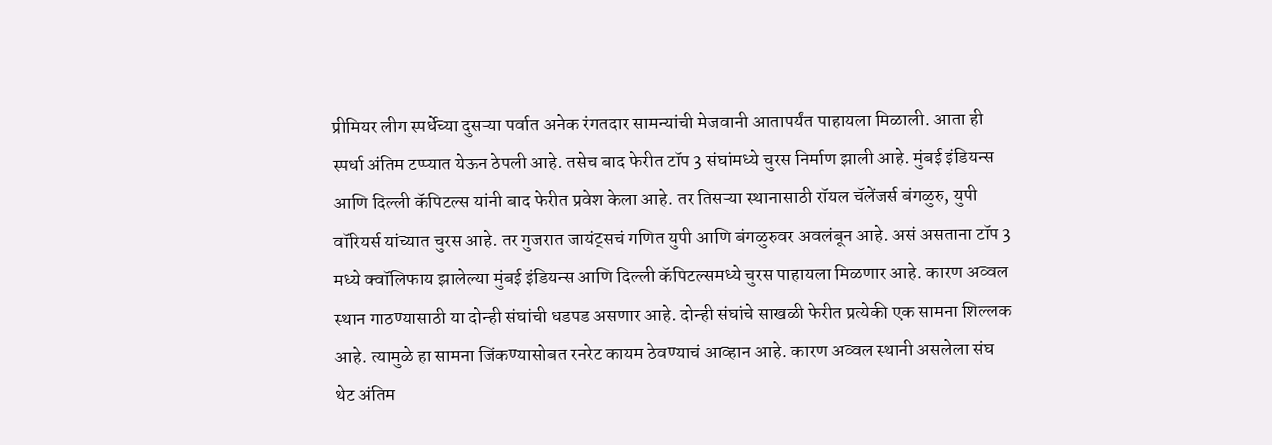प्रीमियर लीग स्पर्धेच्या दुसऱ्या पर्वात अनेक रंगतदार सामन्यांची मेजवानी आतापर्यंत पाहायला मिळाली. आता ही स्पर्धा अंतिम टप्प्यात येऊन ठेपली आहे. तसेच बाद फेरीत टॉप 3 संघांमध्ये चुरस निर्माण झाली आहे. मुंबई इंडियन्स आणि दिल्ली कॅपिटल्स यांनी बाद फेरीत प्रवेश केला आहे. तर तिसऱ्या स्थानासाठी रॉयल चॅलेंजर्स बंगळुरु, युपी वॉरियर्स यांच्यात चुरस आहे. तर गुजरात जायंट्सचं गणित युपी आणि बंगळुरुवर अवलंबून आहे. असं असताना टॉप 3 मध्ये क्वॉलिफाय झालेल्या मुंबई इंडियन्स आणि दिल्ली कॅपिटल्समध्ये चुरस पाहायला मिळणार आहे. कारण अव्वल स्थान गाठण्यासाठी या दोन्ही संघांची धडपड असणार आहे. दोन्ही संघांचे साखळी फेरीत प्रत्येकी एक सामना शिल्लक आहे. त्यामुळे हा सामना जिंकण्यासोबत रनरेट कायम ठेवण्याचं आव्हान आहे. कारण अव्वल स्थानी असलेला संघ थेट अंतिम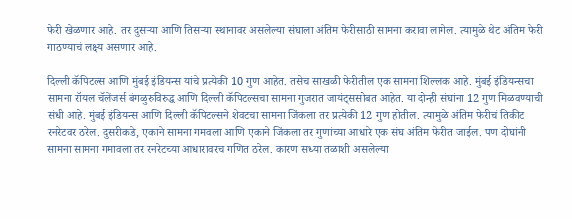फेरी खेळणार आहे. तर दुसऱ्या आणि तिसऱ्या स्थानावर असलेल्या संघाला अंतिम फेरीसाठी सामना करावा लागेल. त्यामुळे थेट अंतिम फेरी गाठण्याचं लक्ष्य असणार आहे.

दिल्ली कॅपिटल्स आणि मुंबई इंडियन्स यांचे प्रत्येकी 10 गुण आहेत. तसेच साखळी फेरीतील एक सामना शिल्लक आहे. मुंबई इंडियन्सचा सामना रॉयल चॅलेंजर्स बंगळुरुविरुद्ध आणि दिल्ली कॅपिटल्सचा सामना गुजरात जायंट्ससोबत आहेत. या दोन्ही संघांना 12 गुण मिळवण्याची संधी आहे. मुंबई इंडियन्स आणि दिल्ली कॅपिटल्सने शेवटचा सामना जिंकला तर प्रत्येकी 12 गुण होतील. त्यामुळे अंतिम फेरीचं तिकीट रनरेटवर ठरेल. दुसरीकडे, एकाने सामना गमवला आणि एकाने जिंकला तर गुणांच्या आधारे एक संघ अंतिम फेरीत जाईल. पण दोघांनी सामना सामना गमावला तर रनरेटच्या आधारावरच गणित ठरेल. कारण सध्या तळाशी असलेल्या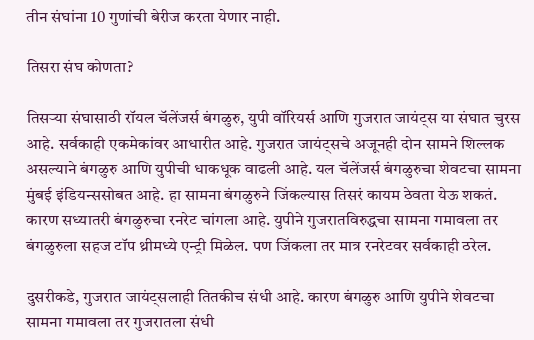तीन संघांना 10 गुणांची बेरीज करता येणार नाही.

तिसरा संघ कोणता?

तिसऱ्या संघासाठी रॉयल चॅलेंजर्स बंगळुरु, युपी वॉरियर्स आणि गुजरात जायंट्स या संघात चुरस आहे. सर्वकाही एकमेकांवर आधारीत आहे. गुजरात जायंट्सचे अजूनही दोन सामने शिल्लक असल्याने बंगळुरु आणि युपीची धाकधूक वाढली आहे. यल चॅलेंजर्स बंगळुरुचा शेवटचा सामना मुंबई इंडियन्ससोबत आहे. हा सामना बंगळुरुने जिंकल्यास तिसरं कायम ठेवता येऊ शकतं. कारण सध्यातरी बंगळुरुचा रनरेट चांगला आहे. युपीने गुजरातविरुद्धचा सामना गमावला तर बंगळुरुला सहज टॉप थ्रीमध्ये एन्ट्री मिळेल. पण जिंकला तर मात्र रनरेटवर सर्वकाही ठरेल.

दुसरीकडे, गुजरात जायंट्सलाही तितकीच संधी आहे. कारण बंगळुरु आणि युपीने शेवटचा सामना गमावला तर गुजरातला संधी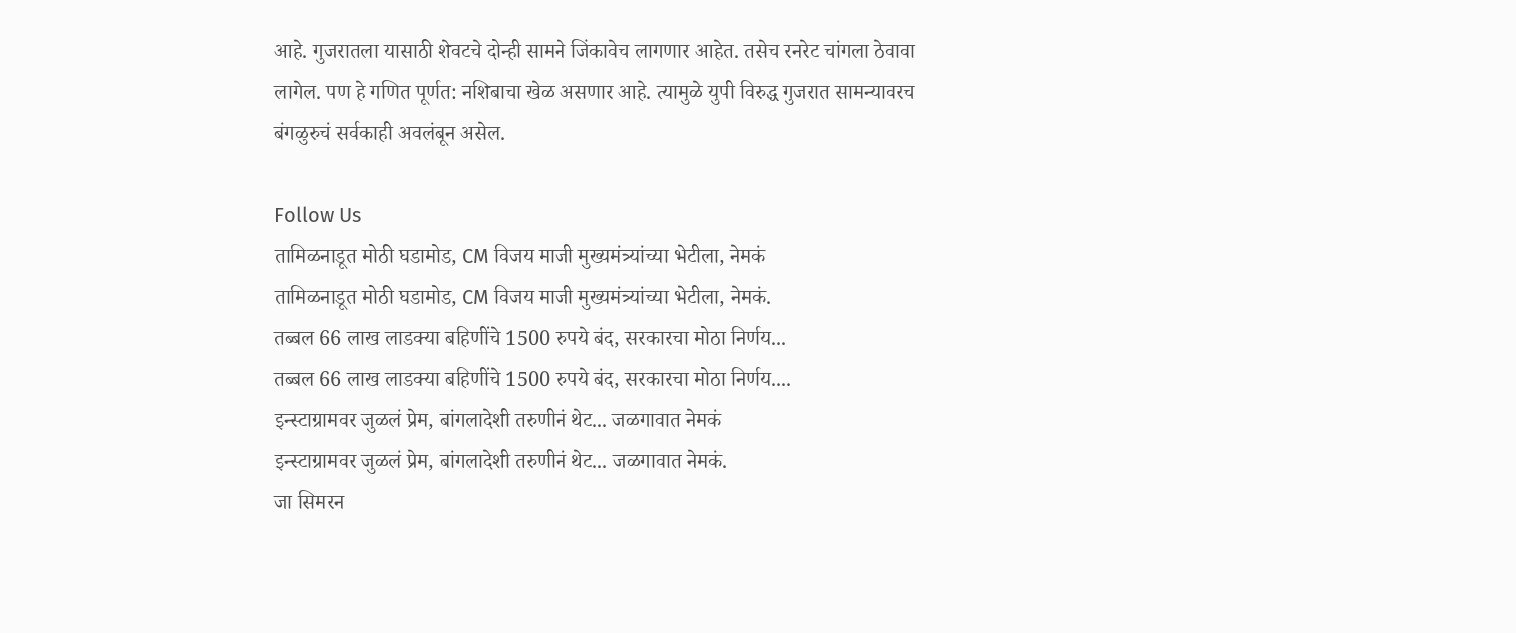आहे. गुजरातला यासाठी शेवटचे दोन्ही सामने जिंकावेच लागणार आहेत. तसेच रनरेट चांगला ठेवावा लागेल. पण हे गणित पूर्णत: नशिबाचा खेळ असणार आहे. त्यामुळे युपी विरुद्ध गुजरात सामन्यावरच बंगळुरुचं सर्वकाही अवलंबून असेल.

Follow Us
तामिळनाडूत मोठी घडामोड, CM विजय माजी मुख्यमंत्र्यांच्या भेटीला, नेमकं
तामिळनाडूत मोठी घडामोड, CM विजय माजी मुख्यमंत्र्यांच्या भेटीला, नेमकं.
तब्बल 66 लाख लाडक्या बहिणींचे 1500 रुपये बंद, सरकारचा मोठा निर्णय...
तब्बल 66 लाख लाडक्या बहिणींचे 1500 रुपये बंद, सरकारचा मोठा निर्णय....
इन्स्टाग्रामवर जुळलं प्रेम, बांगलादेशी तरुणीनं थेट... जळगावात नेमकं
इन्स्टाग्रामवर जुळलं प्रेम, बांगलादेशी तरुणीनं थेट... जळगावात नेमकं.
जा सिमरन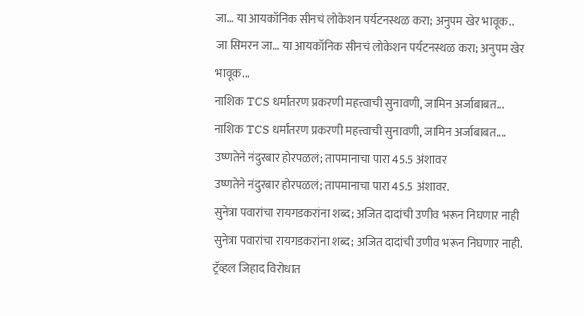जा… या आयकॉनिक सीनचं लोकेशन पर्यटनस्थळ करा; अनुपम खेर भावूक..
जा सिमरन जा… या आयकॉनिक सीनचं लोकेशन पर्यटनस्थळ करा; अनुपम खेर भावूक...
नाशिक TCS धर्मांतरण प्रकरणी महत्त्वाची सुनावणी, जामिन अर्जाबाबत...
नाशिक TCS धर्मांतरण प्रकरणी महत्त्वाची सुनावणी, जामिन अर्जाबाबत....
उष्णतेने नंदुरबार होरपळलं; तापमानाचा पारा 45.5 अंशावर
उष्णतेने नंदुरबार होरपळलं; तापमानाचा पारा 45.5 अंशावर.
सुनेत्रा पवारांचा रायगडकरांना शब्द; अजित दादांची उणीव भरून निघणार नाही
सुनेत्रा पवारांचा रायगडकरांना शब्द; अजित दादांची उणीव भरून निघणार नाही.
ट्रॅव्हल जिहाद विरोधात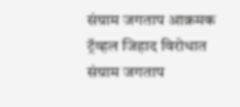संग्राम जगताप आक्रमक
ट्रॅव्हल जिहाद विरोधात संग्राम जगताप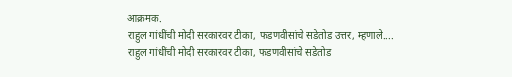आक्रमक.
राहुल गांधींची मोदी सरकारवर टीका, फडणवीसांचे सडेतोड उत्तर, म्हणाले....
राहुल गांधींची मोदी सरकारवर टीका, फडणवीसांचे सडेतोड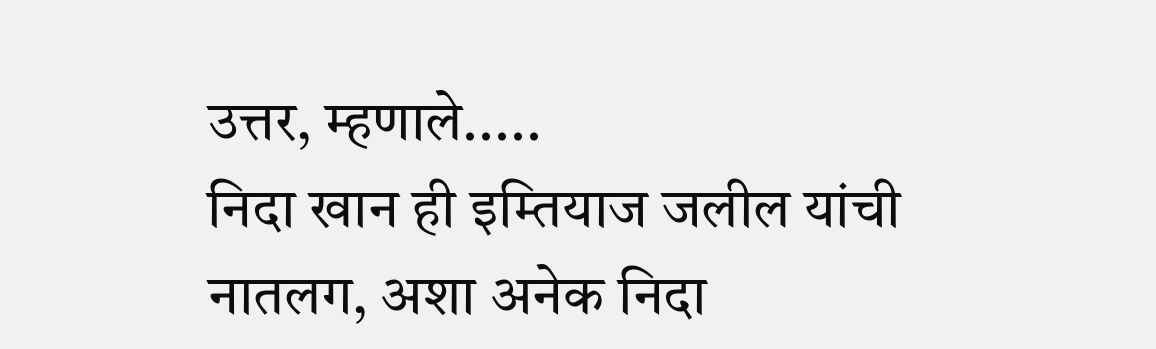उत्तर, म्हणाले.....
निदा खान ही इम्तियाज जलील यांची नातलग, अशा अनेक निदा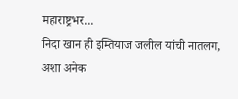महाराष्ट्रभर...
निदा खान ही इम्तियाज जलील यांची नातलग, अशा अनेक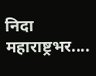निदा महाराष्ट्रभर....